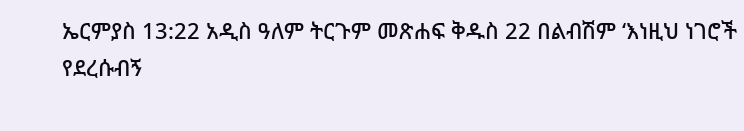ኤርምያስ 13:22 አዲስ ዓለም ትርጉም መጽሐፍ ቅዱስ 22 በልብሽም ‘እነዚህ ነገሮች የደረሱብኝ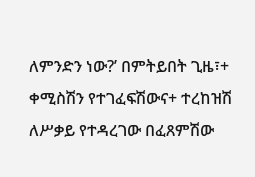ለምንድን ነው?’ በምትይበት ጊዜ፣+ ቀሚስሽን የተገፈፍሽውና+ ተረከዝሽ ለሥቃይ የተዳረገው በፈጸምሽው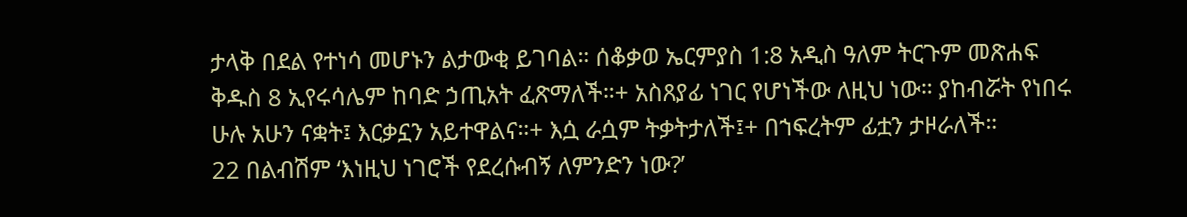ታላቅ በደል የተነሳ መሆኑን ልታውቂ ይገባል። ሰቆቃወ ኤርምያስ 1:8 አዲስ ዓለም ትርጉም መጽሐፍ ቅዱስ 8 ኢየሩሳሌም ከባድ ኃጢአት ፈጽማለች።+ አስጸያፊ ነገር የሆነችው ለዚህ ነው። ያከብሯት የነበሩ ሁሉ አሁን ናቋት፤ እርቃኗን አይተዋልና።+ እሷ ራሷም ትቃትታለች፤+ በኀፍረትም ፊቷን ታዞራለች።
22 በልብሽም ‘እነዚህ ነገሮች የደረሱብኝ ለምንድን ነው?’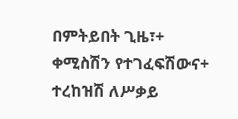በምትይበት ጊዜ፣+ ቀሚስሽን የተገፈፍሽውና+ ተረከዝሽ ለሥቃይ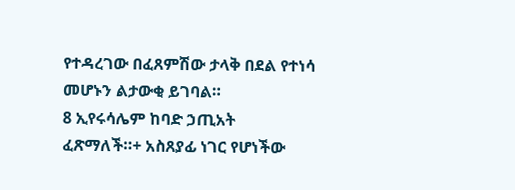የተዳረገው በፈጸምሽው ታላቅ በደል የተነሳ መሆኑን ልታውቂ ይገባል።
8 ኢየሩሳሌም ከባድ ኃጢአት ፈጽማለች።+ አስጸያፊ ነገር የሆነችው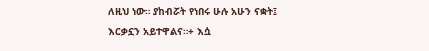ለዚህ ነው። ያከብሯት የነበሩ ሁሉ አሁን ናቋት፤ እርቃኗን አይተዋልና።+ እሷ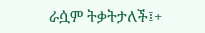ራሷም ትቃትታለች፤+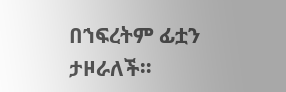በኀፍረትም ፊቷን ታዞራለች።